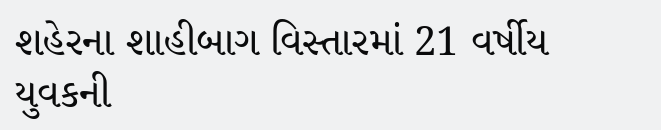શહેરના શાહીબાગ વિસ્તારમાં 21 વર્ષીય યુવકની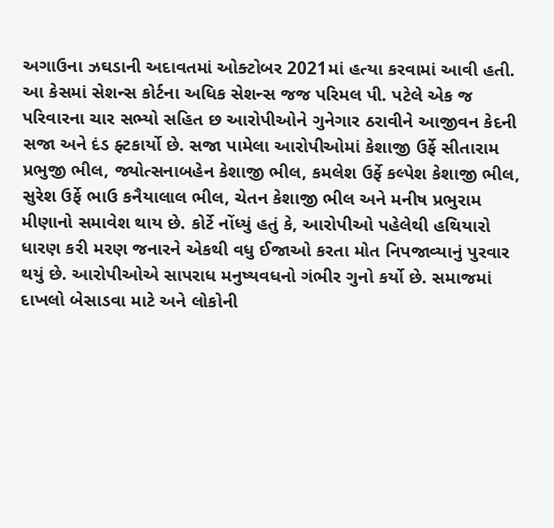અગાઉના ઝઘડાની અદાવતમાં ઓક્ટોબર 2021માં હત્યા કરવામાં આવી હતી.
આ કેસમાં સેશન્સ કોર્ટના અધિક સેશન્સ જજ પરિમલ પી. પટેલે એક જ પરિવારના ચાર સભ્યો સહિત છ આરોપીઓને ગુનેગાર ઠરાવીને આજીવન કેદની સજા અને દંડ ફ્ટકાર્યો છે. સજા પામેલા આરોપીઓમાં કેશાજી ઉર્ફે સીતારામ પ્રભુજી ભીલ, જ્યોત્સનાબહેન કેશાજી ભીલ, કમલેશ ઉર્ફે કલ્પેશ કેશાજી ભીલ, સુરેશ ઉર્ફે ભાઉ કનૈયાલાલ ભીલ, ચેતન કેશાજી ભીલ અને મનીષ પ્રભુરામ મીણાનો સમાવેશ થાય છે. કોર્ટે નોંધ્યું હતું કે, આરોપીઓ પહેલેથી હથિયારો ધારણ કરી મરણ જનારને એકથી વધુ ઈજાઓ કરતા મોત નિપજાવ્યાનું પુરવાર થયું છે. આરોપીઓએ સાપરાધ મનુષ્યવધનો ગંભીર ગુનો કર્યો છે. સમાજમાં દાખલો બેસાડવા માટે અને લોકોની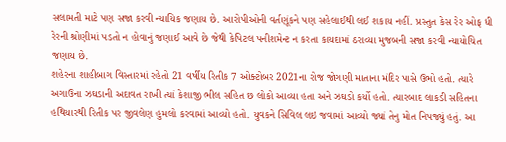સલામતી માટે પણ સજા કરવી ન્યાયિક જણાય છે. આરોપીઓની વર્તણૂંકને પણ સહેલાઈથી લઈ શકાય નહીં. પ્રસ્તુત કેસ રેર ઓફ ધી રેરની શ્રોણીમાં પડતો ન હોવાનું જણાઈ આવે છે જેથી કેપિટલ પનીશમેન્ટ ન કરતા કાયદામાં ઠરાવ્યા મુજબની સજા કરવી ન્યાયોચિત જણાય છે.
શહેરના શાહીબાગ વિસ્તારમાં રહેતો 21 વર્ષીય રિતીક 7 ઓક્ટોબર 2021ના રોજ જોગણી માતાના મંદિર પાસે ઉભો હતો. ત્યારે અગાઉના ઝઘડાની અદાવત રાખી ત્યાં કેશાજી ભીલ સહિત છ લોકો આવ્યા હતા અને ઝઘડો કર્યો હતો. ત્યારબાદ લાકડી સહિતના હથિયારથી રિતીક પર જીવલેણ હુમલો કરવામાં આવ્યો હતો. યુવકને સિવિલ લઇ જવામાં આવ્યો જ્યાં તેનુ મોત નિપજ્યું હતું. આ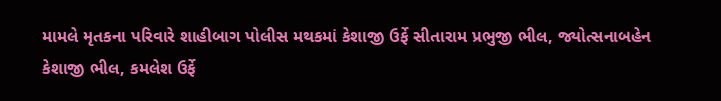મામલે મૃતકના પરિવારે શાહીબાગ પોલીસ મથકમાં કેશાજી ઉર્ફે સીતારામ પ્રભુજી ભીલ, જ્યોત્સનાબહેન કેશાજી ભીલ, કમલેશ ઉર્ફે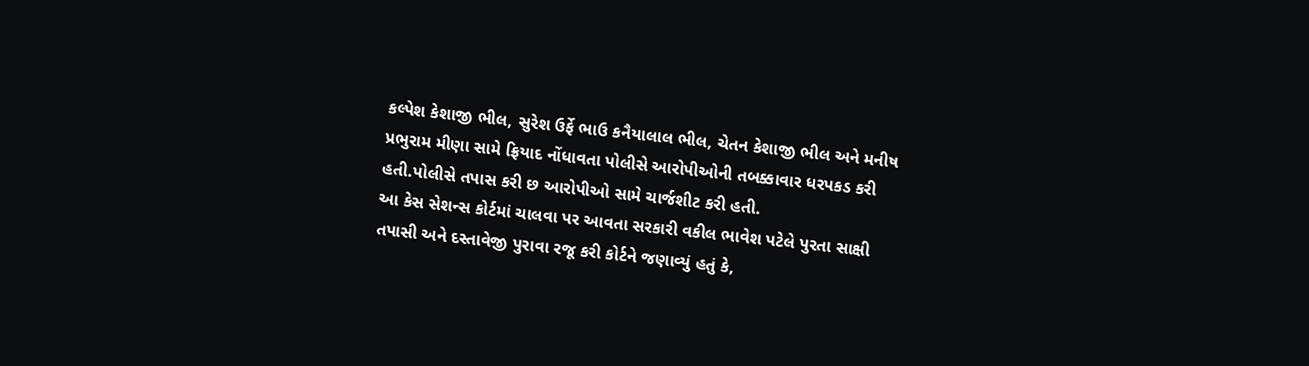કલ્પેશ કેશાજી ભીલ, સુરેશ ઉર્ફે ભાઉ કનૈયાલાલ ભીલ, ચેતન કેશાજી ભીલ અને મનીષ પ્રભુરામ મીણા સામે ફ્રિયાદ નોંધાવતા પોલીસે આરોપીઓની તબક્કાવાર ધરપકડ કરી હતી.પોલીસે તપાસ કરી છ આરોપીઓ સામે ચાર્જશીટ કરી હતી.
આ કેસ સેશન્સ કોર્ટમાં ચાલવા પર આવતા સરકારી વકીલ ભાવેશ પટેલે પુરતા સાક્ષી તપાસી અને દસ્તાવેજી પુરાવા રજૂ કરી કોર્ટને જણાવ્યું હતું કે,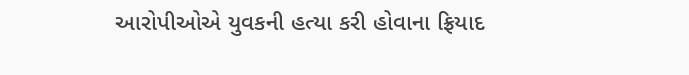આરોપીઓએ યુવકની હત્યા કરી હોવાના ફ્રિયાદ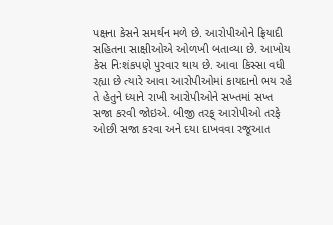પક્ષના કેસને સમર્થન મળે છે. આરોપીઓને ફ્રિયાદી સહિતના સાક્ષીઓએ ઓળખી બતાવ્યા છે. આખોય કેસ નિઃશંકપણે પુરવાર થાય છે. આવા કિસ્સા વધી રહ્યા છે ત્યારે આવા આરોપીઓમાં કાયદાનો ભય રહે તે હેતુને ધ્યાને રાખી આરોપીઓને સખ્તમાં સખ્ત સજા કરવી જોઇએ. બીજી તરફ્ આરોપીઓ તરફે ઓછી સજા કરવા અને દયા દાખવવા રજૂઆત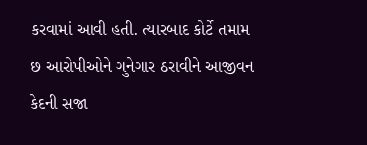કરવામાં આવી હતી. ત્યારબાદ કોર્ટે તમામ છ આરોપીઓને ગુનેગાર ઠરાવીને આજીવન કેદની સજા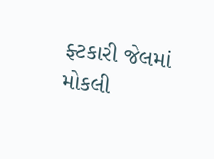ફ્ટકારી જેલમાં મોકલી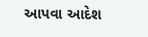આપવા આદેશ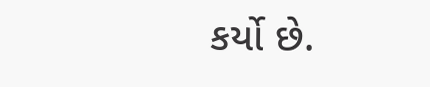કર્યો છે.